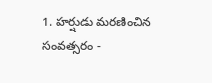1. హర్షుడు మరణించిన సంవత్సరం -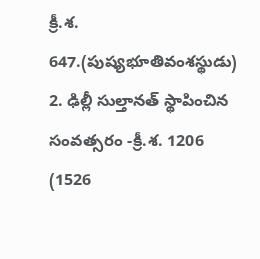క్రీ.శ. 647.(పుష్యభూతివంశస్థుడు)
2. ఢిల్లీ సుల్తానత్ స్థాపించిన సంవత్సరం -క్రీ.శ. 1206 (1526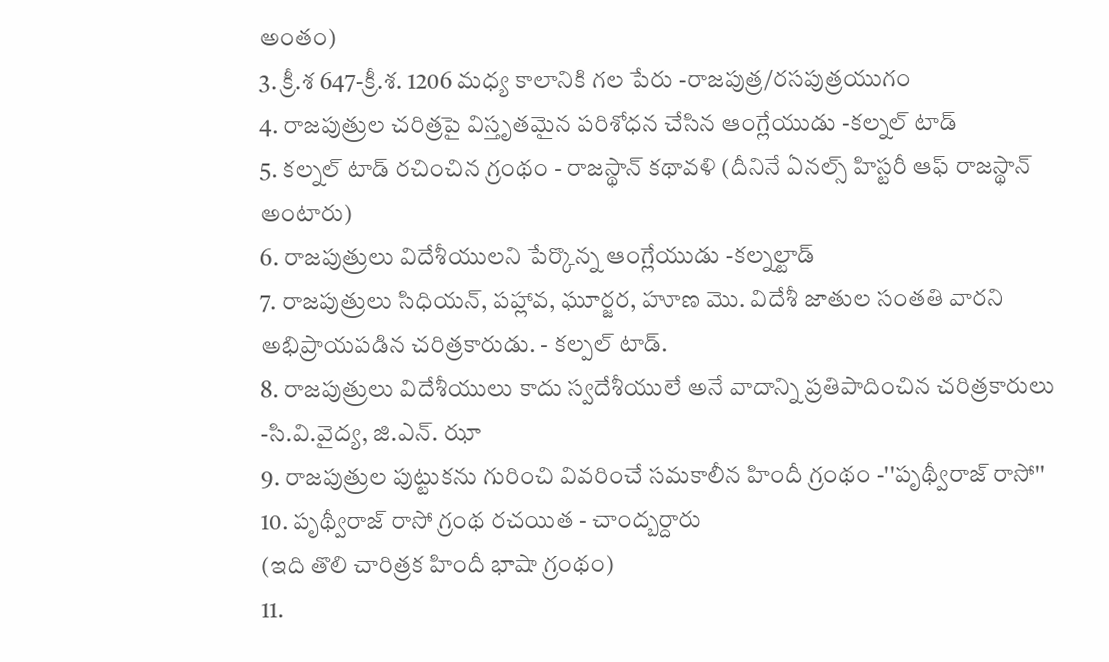అంతం)
3. క్రీ.శ 647-క్రీ.శ. 1206 మధ్య కాలానికి గల పేరు -రాజపుత్ర/రసపుత్రయుగం
4. రాజపుత్రుల చరిత్రపై విస్తృతమైన పరిశోధన చేసిన ఆంగ్లేయుడు -కల్నల్ టాడ్
5. కల్నల్ టాడ్ రచించిన గ్రంథం - రాజస్థాన్ కథావళి (దీనినే ఏనల్స్ హిస్టరీ ఆఫ్ రాజస్థాన్ అంటారు)
6. రాజపుత్రులు విదేశీయులని పేర్కొన్న ఆంగ్లేయుడు -కల్నల్టాడ్
7. రాజపుత్రులు సిధియన్, పహ్లావ, ఘూర్జర, హూణ మొ. విదేశీ జాతుల సంతతి వారని అభిప్రాయపడిన చరిత్రకారుడు. - కల్పల్ టాడ్.
8. రాజపుత్రులు విదేశీయులు కాదు స్వదేశీయులే అనే వాదాన్ని ప్రతిపాదించిన చరిత్రకారులు -సి.వి.వైద్య, జి.ఎన్. ఝా
9. రాజపుత్రుల పుట్టుకను గురించి వివరించే సమకాలీన హిందీ గ్రంథం -''పృథ్వీరాజ్ రాసో''
10. పృథ్వీరాజ్ రాసో గ్రంథ రచయిత - చాంద్బర్దారు
(ఇది తొలి చారిత్రక హిందీ భాషా గ్రంథం)
11.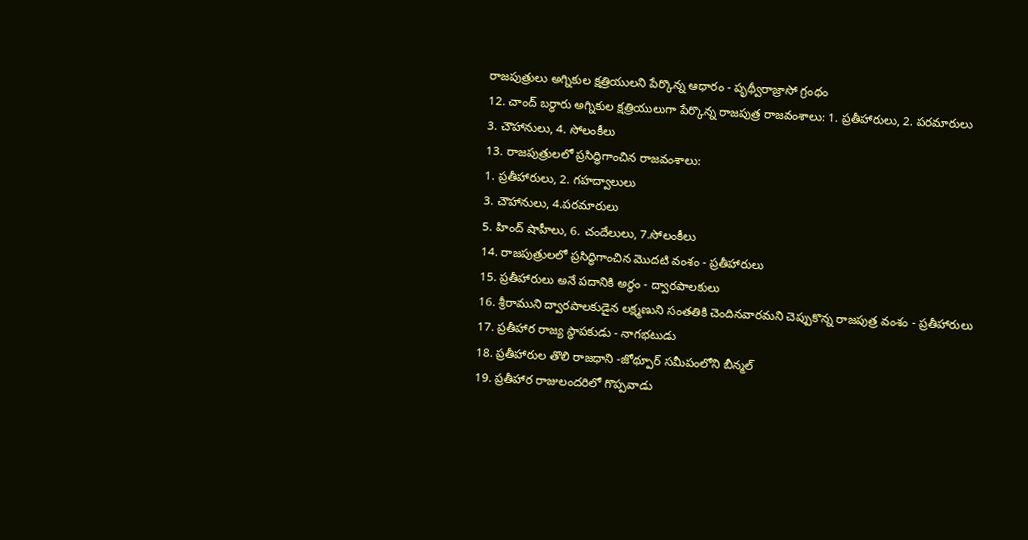రాజపుత్రులు అగ్నికుల క్షత్రియులని పేర్కొన్న ఆధారం - పృథ్వీరాజ్రాసో గ్రంథం
12. చాంద్ బర్ధారు అగ్నికుల క్షత్రియులుగా పేర్కొన్న రాజపుత్ర రాజవంశాలు: 1. ప్రతీహారులు, 2. పరమారులు
3. చౌహానులు, 4. సోలంకీలు
13. రాజపుత్రులలో ప్రసిద్ధిగాంచిన రాజవంశాలు:
1. ప్రతీహారులు, 2. గహద్వాలులు
3. చౌహానులు, 4.పరమారులు
5. హింద్ షాహీలు, 6. చందేలులు, 7.సోలంకీలు
14. రాజపుత్రులలో ప్రసిద్ధిగాంచిన మొదటి వంశం - ప్రతీహారులు
15. ప్రతీహారులు అనే పదానికి అర్థం - ద్వారపాలకులు
16. శ్రీరాముని ద్వారపాలకుడైన లక్ష్మణుని సంతతికి చెందినవారమని చెప్పుకొన్న రాజపుత్ర వంశం - ప్రతీహారులు
17. ప్రతీహార రాజ్య స్థాపకుడు - నాగభటుడు
18. ప్రతీహారుల తొలి రాజధాని -జోథ్పూర్ సమీపంలోని బీన్మల్
19. ప్రతీహార రాజులందరిలో గొప్పవాడు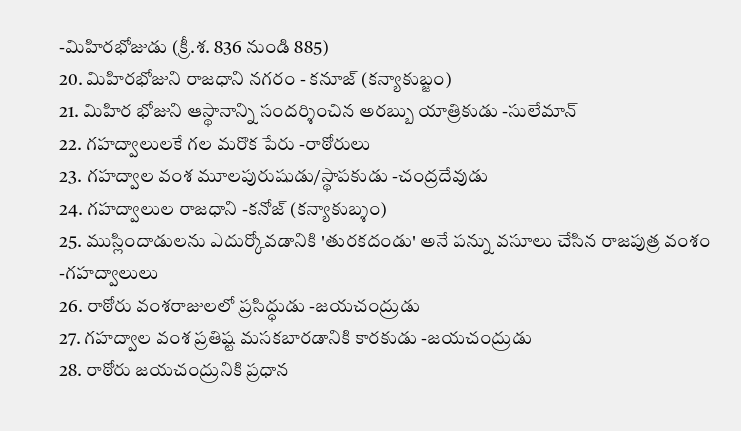-మిహిరభోజుడు (క్రీ.శ. 836 నుండి 885)
20. మిహిరభోజుని రాజధాని నగరం - కనూజ్ (కన్యాకుబ్జం)
21. మిహిర భోజుని ఆస్థానాన్ని సందర్శించిన అరబ్బు యాత్రికుడు -సులేమాన్
22. గహద్వాలులకే గల మరొక పేరు -రాఠోరులు
23. గహద్వాల వంశ మూలపురుషుడు/స్థాపకుడు -చంద్రదేవుడు
24. గహద్వాలుల రాజధాని -కనోజ్ (కన్యాకుబ్శం)
25. ముస్లిందాడులను ఎదుర్కోవడానికి 'తురకదండు' అనే పన్ను వసూలు చేసిన రాజపుత్ర వంశం -గహద్వాలులు
26. రాఠోరు వంశరాజులలో ప్రసిద్ధుడు -జయచంద్రుడు
27. గహద్వాల వంశ ప్రతిష్ట మసకబారడానికి కారకుడు -జయచంద్రుడు
28. రాఠోరు జయచంద్రునికి ప్రధాన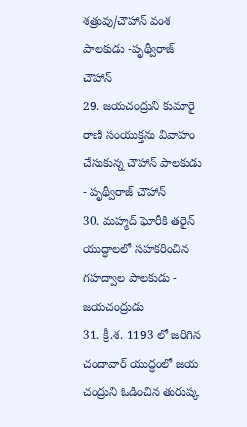శత్రువు/చౌహాన్ వంశ పాలకుడు -పృథ్వీరాజ్ చౌహాన్
29. జయచంద్రుని కుమారై రాణి సంయుక్తను వివాహం చేసుకున్న చౌహాన్ పాలకుడు
- పృథ్వీరాజ్ చౌహాన్
30. మహ్మద్ ఘోరీకి తరైన్ యుద్ధాలలో సహకరించిన గహద్వాల పాలకుడు - జయచంద్రుడు
31. క్రీ.శ. 1193 లో జరిగిన చందావార్ యుద్ధంలో జయ చంద్రుని ఓడించిన తురుష్క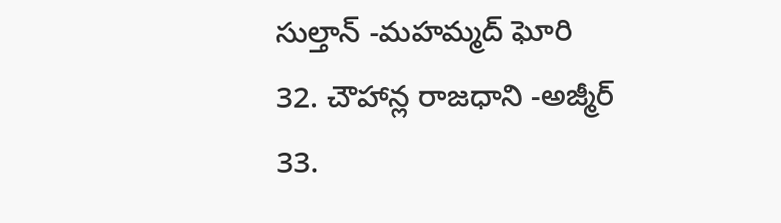సుల్తాన్ -మహమ్మద్ ఘోరి
32. చౌహాన్ల రాజధాని -అజ్మీర్
33.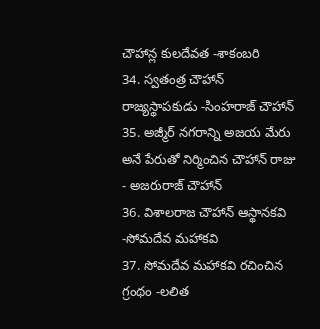చౌహాన్ల కులదేవత -శాకంబరి
34. స్వతంత్ర చౌహాన్ రాజ్యస్థాపకుడు -సింహరాజ్ చౌహాన్
35. అజ్మీర్ నగరాన్ని అజయ మేరు అనే పేరుతో నిర్మించిన చౌహాన్ రాజు - అజరురాజ్ చౌహాన్
36. విశాలరాజ చౌహాన్ ఆస్థానకవి -సోమదేవ మహాకవి
37. సోమదేవ మహాకవి రచించిన గ్రంథం -లలిత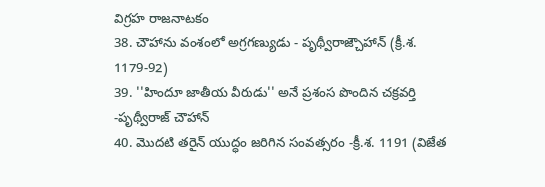విగ్రహ రాజనాటకం
38. చౌహాను వంశంలో అగ్రగణ్యుడు - పృథ్వీరాజ్చౌహాన్ (క్రీ.శ. 1179-92)
39. ''హిందూ జాతీయ వీరుడు'' అనే ప్రశంస పొందిన చక్రవర్తి -పృథ్వీరాజ్ చౌహాన్
40. మొదటి తరైన్ యుద్ధం జరిగిన సంవత్సరం -క్రీ.శ. 1191 (విజేత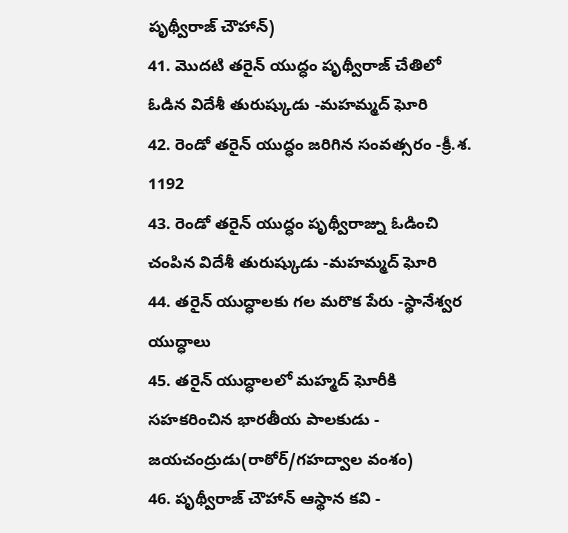పృథ్వీరాజ్ చౌహాన్)
41. మొదటి తరైన్ యుద్ధం పృథ్వీరాజ్ చేతిలో ఓడిన విదేశీ తురుష్కుడు -మహమ్మద్ ఘోరి
42. రెండో తరైన్ యుద్ధం జరిగిన సంవత్సరం -క్రీ.శ. 1192
43. రెండో తరైన్ యుద్ధం పృథ్వీరాజ్ను ఓడించి చంపిన విదేశీ తురుష్కుడు -మహమ్మద్ ఘోరి
44. తరైన్ యుద్ధాలకు గల మరొక పేరు -స్థానేశ్వర యుద్ధాలు
45. తరైన్ యుద్ధాలలో మహ్మద్ ఘోరీకి సహకరించిన భారతీయ పాలకుడు - జయచంద్రుడు(రాఠోర్/గహద్వాల వంశం)
46. పృథ్వీరాజ్ చౌహాన్ ఆస్థాన కవి -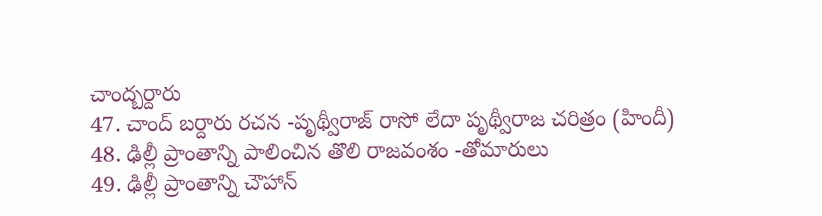చాంద్బర్దారు
47. చాంద్ బర్దారు రచన -పృథ్వీరాజ్ రాసో లేదా పృథ్వీరాజ చరిత్రం (హిందీ)
48. ఢిల్లీ ప్రాంతాన్ని పాలించిన తొలి రాజవంశం -తోమారులు
49. ఢిల్లీ ప్రాంతాన్ని చౌహాన్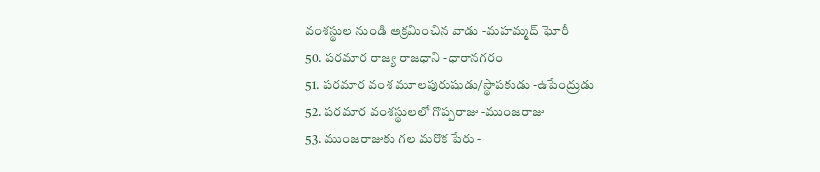వంశస్థుల నుండి అక్రమించిన వాడు -మహమ్మద్ ఘోరీ
50. పరమార రాజ్య రాజధాని -ధారానగరం
51. పరమార వంశ మూలపురుషుడు/స్థాపకుడు -ఉపేంద్రుడు
52. పరమార వంశస్థులలో గొప్పరాజు -ముంజరాజు
53. ముంజరాజుకు గల మరొక పేరు -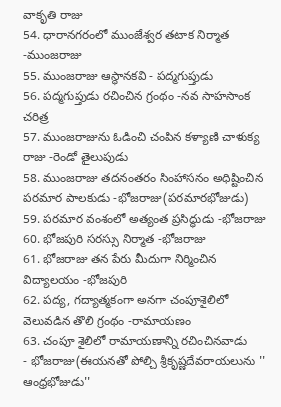వాకృతి రాజు
54. ధారానగరంలో ముంజేశ్వర తటాక నిర్మాత -ముంజరాజు
55. ముంజరాజు ఆస్థానకవి - పద్మగుప్తుడు
56. పద్మగుప్తుడు రచించిన గ్రంథం -నవ సాహసాంక చరిత్ర
57. ముంజరాజును ఓడించి చంపిన కళ్యాణి చాళుక్య రాజు -రెండో తైలుపుడు
58. ముంజరాజు తదనంతరం సింహాసనం అధిష్టించిన పరమార పాలకుడు -భోజరాజు(పరమారభోజుడు)
59. పరమార వంశంలో అత్యంత ప్రసిద్ధుడు -భోజరాజు
60. భోజపురి సరస్సు నిర్మాత -భోజరాజు
61. భోజరాజు తన పేరు మీదుగా నిర్మించిన విద్యాలయం -భోజపురి
62. పద్య, గద్యాత్మకంగా అనగా చంపూశైలిలో వెలువడిన తొలి గ్రంథం -రామాయణం
63. చంపూ శైలిలో రామాయణాన్ని రచించినవాడు
- భోజరాజు(ఈయనతో పోల్చి శ్రీకృష్ణదేవరాయలును '' ఆంధ్రభోజుడు''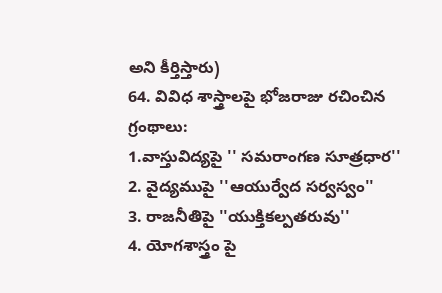అని కీర్తిస్తారు)
64. వివిధ శాస్త్రాలపై భోజరాజు రచించిన గ్రంథాలు:
1.వాస్తువిద్యపై '' సమరాంగణ సూత్రధార''
2. వైద్యముపై ''ఆయుర్వేద సర్వస్వం''
3. రాజనీతిపై ''యుక్తికల్పతరువు''
4. యోగశాస్త్రం పై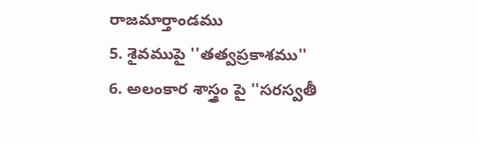రాజమార్తాండము
5. శైవముపై ''తత్వప్రకాశము''
6. అలంకార శాస్త్రం పై ''సరస్వతీ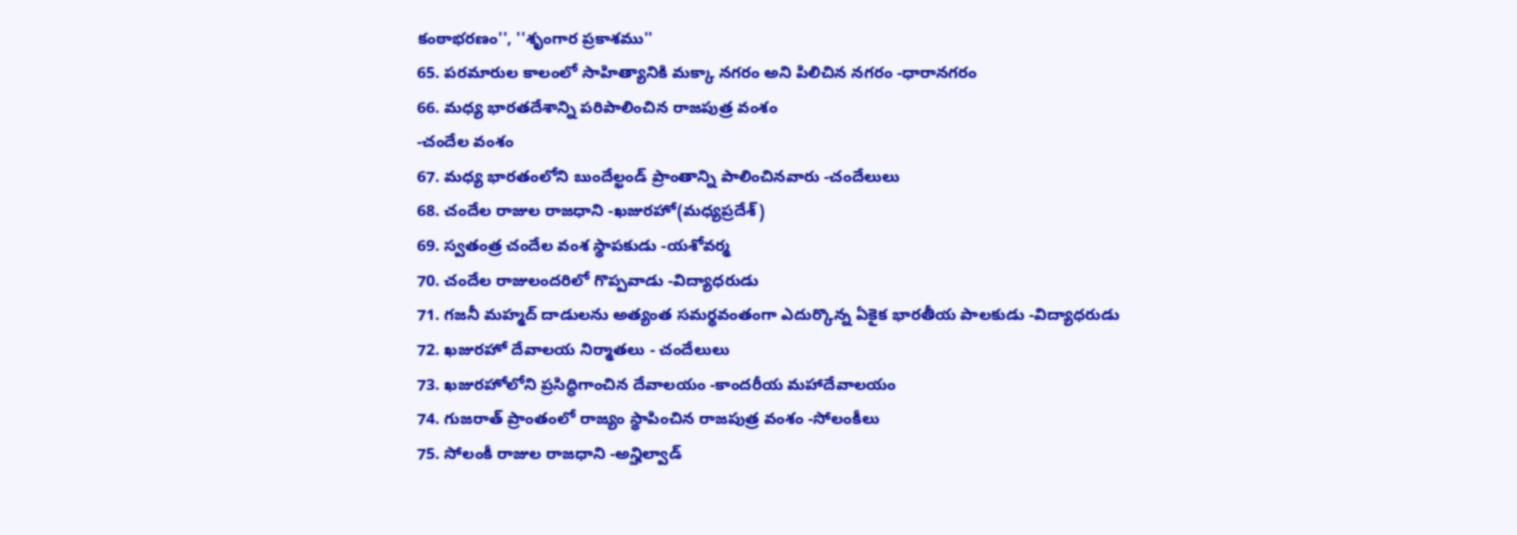కంఠాభరణం'', ''శృంగార ప్రకాశము''
65. పరమారుల కాలంలో సాహిత్యానికి మక్కా నగరం అని పిలిచిన నగరం -ధారానగరం
66. మధ్య భారతదేశాన్ని పరిపాలించిన రాజపుత్ర వంశం
-చందేల వంశం
67. మధ్య భారతంలోని బుందేల్ఖండ్ ప్రాంతాన్ని పాలించినవారు -చందేలులు
68. చందేల రాజుల రాజధాని -ఖజురహో(మధ్యప్రదేశ్)
69. స్వతంత్ర చందేల వంశ స్థాపకుడు -యశోవర్మ
70. చందేల రాజులందరిలో గొప్పవాడు -విద్యాధరుడు
71. గజనీ మహ్మద్ దాడులను అత్యంత సమర్థవంతంగా ఎదుర్కొన్న ఏకైక భారతీయ పాలకుడు -విద్యాధరుడు
72. ఖజురహో దేవాలయ నిర్మాతలు - చందేలులు
73. ఖజురహోలోని ప్రసిద్ధిగాంచిన దేవాలయం -కాందరీయ మహాదేవాలయం
74. గుజరాత్ ప్రాంతంలో రాజ్యం స్థాపించిన రాజపుత్ర వంశం -సోలంకీలు
75. సోలంకీ రాజుల రాజధాని -అన్హిల్వాడ్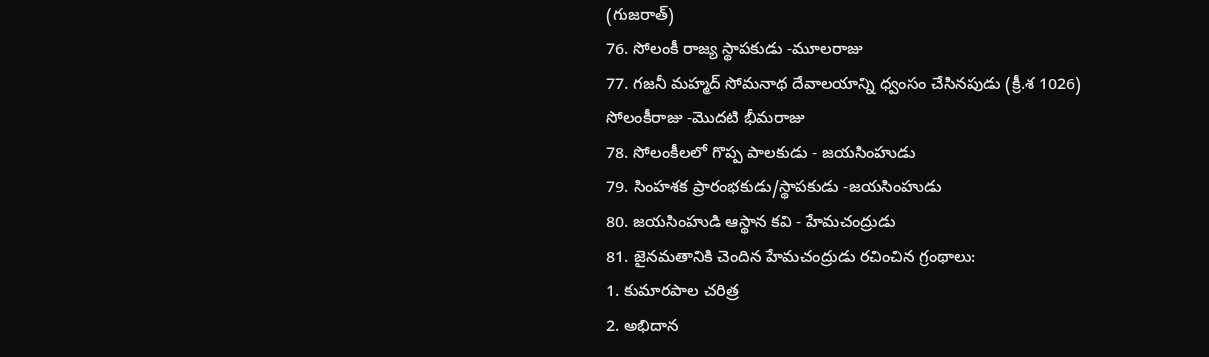(గుజరాత్)
76. సోలంకీ రాజ్య స్థాపకుడు -మూలరాజు
77. గజనీ మహ్మద్ సోమనాథ దేవాలయాన్ని ధ్వంసం చేసినపుడు (క్రీ.శ 1026) సోలంకీరాజు -మొదటి భీమరాజు
78. సోలంకీలలో గొప్ప పాలకుడు - జయసింహుడు
79. సింహశక ప్రారంభకుడు/స్థాపకుడు -జయసింహుడు
80. జయసింహుడి ఆస్థాన కవి - హేమచంద్రుడు
81. జైనమతానికి చెందిన హేమచంద్రుడు రచించిన గ్రంథాలు:
1. కుమారపాల చరిత్ర
2. అభిదాన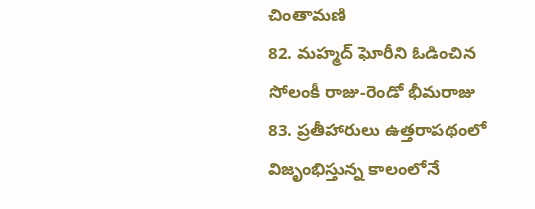చింతామణి
82. మహ్మద్ ఘోరీని ఓడించిన సోలంకీ రాజు-రెండో భీమరాజు
83. ప్రతీహారులు ఉత్తరాపథంలో విజృంభిస్తున్న కాలంలోనే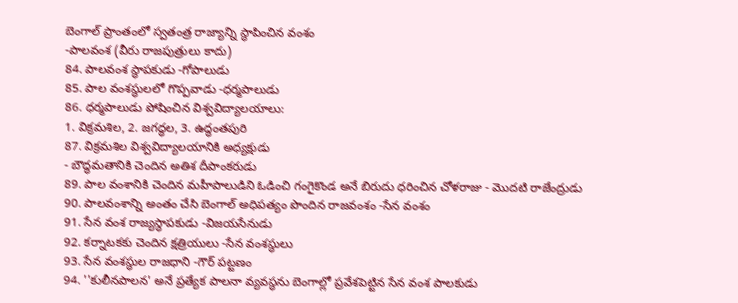బెంగాల్ ప్రాంతంలో స్వతంత్ర రాజ్యాన్ని స్థాపించిన వంశం
-పాలవంశ (వీరు రాజపుత్రులు కాదు)
84. పాలవంశ స్థాపకుడు -గోపాలుడు
85. పాల వంశస్థులలో గొప్పవాడు -ధర్మపాలుడు
86. ధర్మపాలుడు పోషించిన విశ్వవిద్యాలయాలు:
1. విక్రమశిల, 2. జగద్ధల, 3. ఉద్ధంతపురి
87. విక్రమశిల విశ్వవిద్యాలయానికి అధ్యక్షుడు
- బౌద్ధమతానికి చెందిన అతిశ దీపాంకరుడు
89. పాల వంశానికి చెందిన మహీపాలుడిని ఓడించి గంగైకొండ అనే బిరుదు ధరించిన చోళరాజు - మొదటి రాజేంద్రుడు
90. పాలవంశాన్ని అంతం చేసి బెంగాల్ అధిపత్యం పొందిన రాజవంశం -సేన వంశం
91. సేన వంశ రాజ్యస్థాపకుడు -విజయసేనుడు
92. కర్నాటకకు చెందిన క్షత్రియులు -సేన వంశస్థులు
93. సేన వంశస్థుల రాజధాని -గౌర్ పట్టణం
94. ''కులీనపాలన' అనే ప్రత్యేక పాలనా వ్యవస్థను బెంగాల్లో ప్రవేశపెట్టిన సేన వంశ పాలకుడు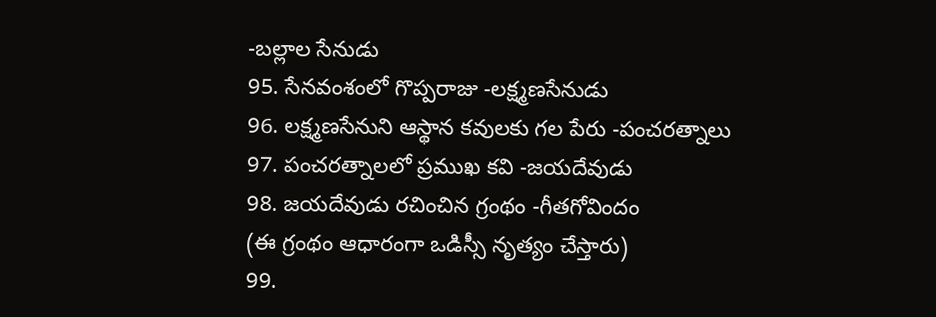-బల్లాల సేనుడు
95. సేనవంశంలో గొప్పరాజు -లక్ష్మణసేనుడు
96. లక్ష్మణసేనుని ఆస్థాన కవులకు గల పేరు -పంచరత్నాలు
97. పంచరత్నాలలో ప్రముఖ కవి -జయదేవుడు
98. జయదేవుడు రచించిన గ్రంథం -గీతగోవిందం
(ఈ గ్రంథం ఆధారంగా ఒడిస్సీ నృత్యం చేస్తారు)
99.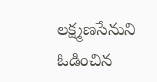లక్ష్మణసేనుని ఓడించిన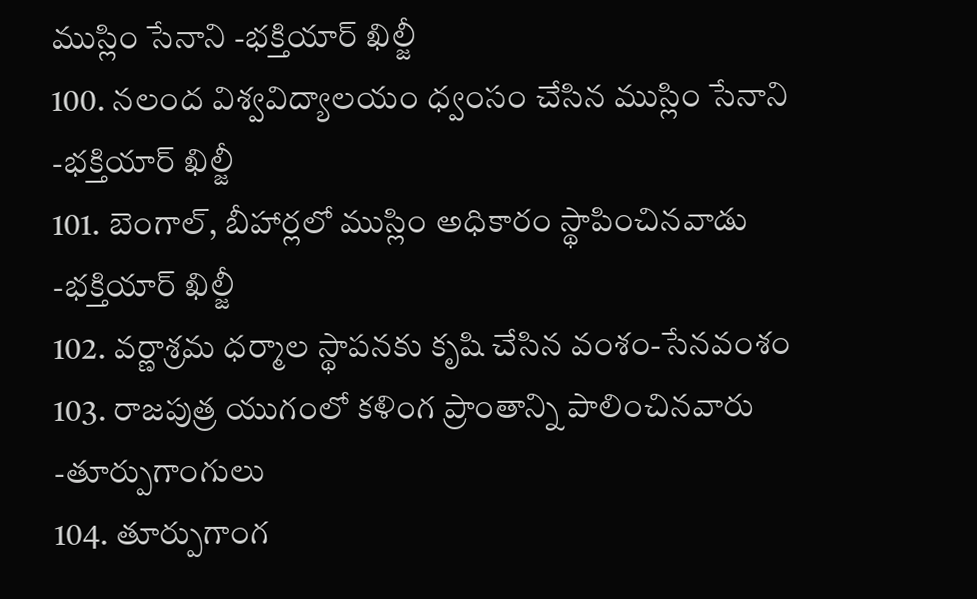ముస్లిం సేనాని -భక్తియార్ ఖిల్జీ
100. నలంద విశ్వవిద్యాలయం ధ్వంసం చేసిన ముస్లిం సేనాని -భక్తియార్ ఖిల్జీ
101. బెంగాల్, బీహార్లలో ముస్లిం అధికారం స్థాపించినవాడు -భక్తియార్ ఖిల్జీ
102. వర్ణాశ్రమ ధర్మాల స్థాపనకు కృషి చేసిన వంశం-సేనవంశం
103. రాజపుత్ర యుగంలో కళింగ ప్రాంతాన్ని పాలించినవారు -తూర్పుగాంగులు
104. తూర్పుగాంగ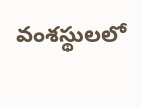వంశస్థులలో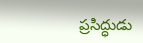ప్రసిద్ధుడు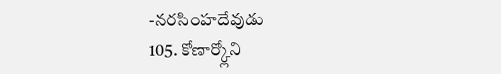-నరసింహదేవుడు
105. కోణార్క్లోని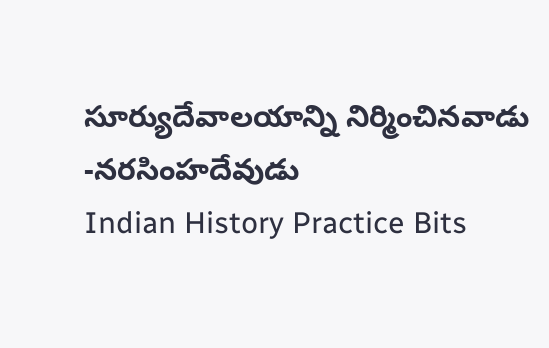సూర్యుదేవాలయాన్ని నిర్మించినవాడు
-నరసింహదేవుడు
Indian History Practice Bits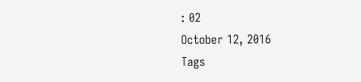: 02
October 12, 2016
Tags